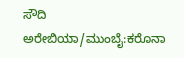ಸೌದಿ ಅರೇಬಿಯಾ/ಮುಂಬೈ:ಕರೊನಾ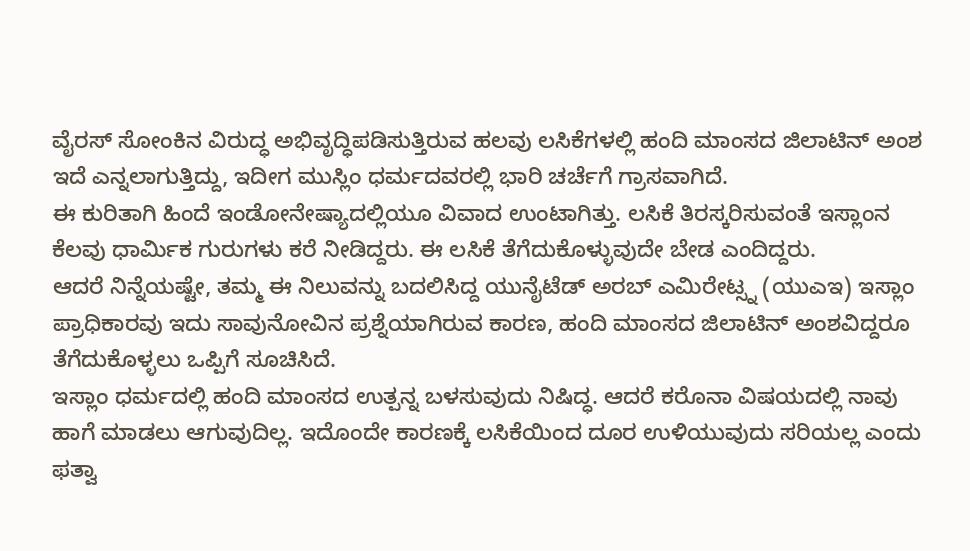ವೈರಸ್ ಸೋಂಕಿನ ವಿರುದ್ಧ ಅಭಿವೃದ್ಧಿಪಡಿಸುತ್ತಿರುವ ಹಲವು ಲಸಿಕೆಗಳಲ್ಲಿ ಹಂದಿ ಮಾಂಸದ ಜಿಲಾಟಿನ್ ಅಂಶ ಇದೆ ಎನ್ನಲಾಗುತ್ತಿದ್ದು, ಇದೀಗ ಮುಸ್ಲಿಂ ಧರ್ಮದವರಲ್ಲಿ ಭಾರಿ ಚರ್ಚೆಗೆ ಗ್ರಾಸವಾಗಿದೆ.
ಈ ಕುರಿತಾಗಿ ಹಿಂದೆ ಇಂಡೋನೇಷ್ಯಾದಲ್ಲಿಯೂ ವಿವಾದ ಉಂಟಾಗಿತ್ತು. ಲಸಿಕೆ ತಿರಸ್ಕರಿಸುವಂತೆ ಇಸ್ಲಾಂನ ಕೆಲವು ಧಾರ್ಮಿಕ ಗುರುಗಳು ಕರೆ ನೀಡಿದ್ದರು. ಈ ಲಸಿಕೆ ತೆಗೆದುಕೊಳ್ಳುವುದೇ ಬೇಡ ಎಂದಿದ್ದರು.
ಆದರೆ ನಿನ್ನೆಯಷ್ಟೇ, ತಮ್ಮ ಈ ನಿಲುವನ್ನು ಬದಲಿಸಿದ್ದ ಯುನೈಟೆಡ್ ಅರಬ್ ಎಮಿರೇಟ್ಸ್ನ (ಯುಎಇ) ಇಸ್ಲಾಂ ಪ್ರಾಧಿಕಾರವು ಇದು ಸಾವುನೋವಿನ ಪ್ರಶ್ನೆಯಾಗಿರುವ ಕಾರಣ, ಹಂದಿ ಮಾಂಸದ ಜಿಲಾಟಿನ್ ಅಂಶವಿದ್ದರೂ ತೆಗೆದುಕೊಳ್ಳಲು ಒಪ್ಪಿಗೆ ಸೂಚಿಸಿದೆ.
ಇಸ್ಲಾಂ ಧರ್ಮದಲ್ಲಿ ಹಂದಿ ಮಾಂಸದ ಉತ್ಪನ್ನ ಬಳಸುವುದು ನಿಷಿದ್ಧ. ಆದರೆ ಕರೊನಾ ವಿಷಯದಲ್ಲಿ ನಾವು ಹಾಗೆ ಮಾಡಲು ಆಗುವುದಿಲ್ಲ. ಇದೊಂದೇ ಕಾರಣಕ್ಕೆ ಲಸಿಕೆಯಿಂದ ದೂರ ಉಳಿಯುವುದು ಸರಿಯಲ್ಲ ಎಂದು ಫತ್ವಾ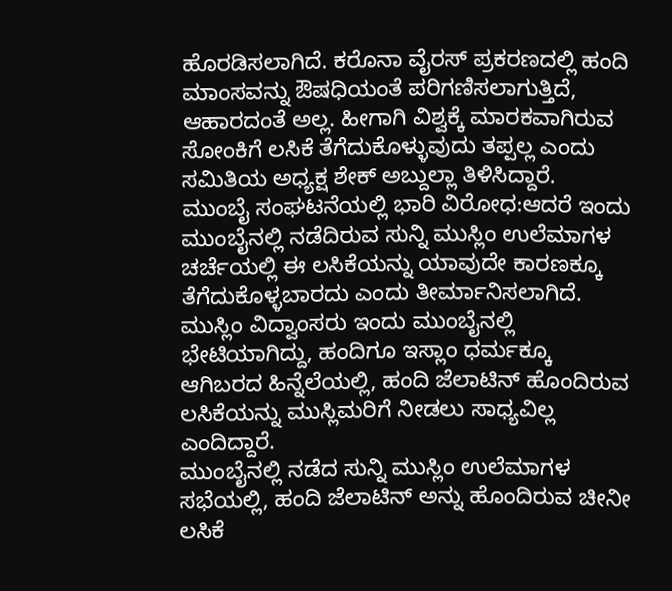ಹೊರಡಿಸಲಾಗಿದೆ. ಕರೊನಾ ವೈರಸ್ ಪ್ರಕರಣದಲ್ಲಿ ಹಂದಿ ಮಾಂಸವನ್ನು ಔಷಧಿಯಂತೆ ಪರಿಗಣಿಸಲಾಗುತ್ತಿದೆ, ಆಹಾರದಂತೆ ಅಲ್ಲ. ಹೀಗಾಗಿ ವಿಶ್ವಕ್ಕೆ ಮಾರಕವಾಗಿರುವ ಸೋಂಕಿಗೆ ಲಸಿಕೆ ತೆಗೆದುಕೊಳ್ಳುವುದು ತಪ್ಪಲ್ಲ ಎಂದು  ಸಮಿತಿಯ ಅಧ್ಯಕ್ಷ ಶೇಕ್ ಅಬ್ದುಲ್ಲಾ ತಿಳಿಸಿದ್ದಾರೆ.
ಮುಂಬೈ ಸಂಘಟನೆಯಲ್ಲಿ ಭಾರಿ ವಿರೋಧ:ಆದರೆ ಇಂದು ಮುಂಬೈನಲ್ಲಿ ನಡೆದಿರುವ ಸುನ್ನಿ ಮುಸ್ಲಿಂ ಉಲೆಮಾಗಳ ಚರ್ಚೆಯಲ್ಲಿ ಈ ಲಸಿಕೆಯನ್ನು ಯಾವುದೇ ಕಾರಣಕ್ಕೂ ತೆಗೆದುಕೊಳ್ಳಬಾರದು ಎಂದು ತೀರ್ಮಾನಿಸಲಾಗಿದೆ. ಮುಸ್ಲಿಂ ವಿದ್ವಾಂಸರು ಇಂದು ಮುಂಬೈನಲ್ಲಿ ಭೇಟಿಯಾಗಿದ್ದು, ಹಂದಿಗೂ ಇಸ್ಲಾಂ ಧರ್ಮಕ್ಕೂ ಆಗಿಬರದ ಹಿನ್ನೆಲೆಯಲ್ಲಿ, ಹಂದಿ ಜೆಲಾಟಿನ್ ಹೊಂದಿರುವ ಲಸಿಕೆಯನ್ನು ಮುಸ್ಲಿಮರಿಗೆ ನೀಡಲು ಸಾಧ್ಯವಿಲ್ಲ ಎಂದಿದ್ದಾರೆ.
ಮುಂಬೈನಲ್ಲಿ ನಡೆದ ಸುನ್ನಿ ಮುಸ್ಲಿಂ ಉಲೆಮಾಗಳ ಸಭೆಯಲ್ಲಿ, ಹಂದಿ ಜೆಲಾಟಿನ್ ಅನ್ನು ಹೊಂದಿರುವ ಚೀನೀ ಲಸಿಕೆ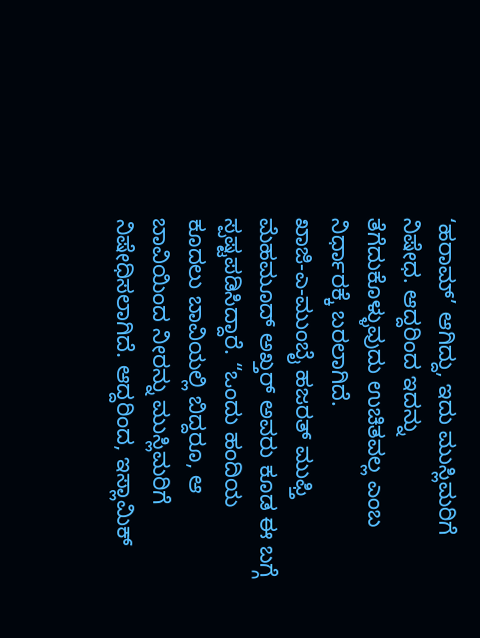‘ಹರಾಮ್’ ಆಗಿದ್ದು, ಇದು ಮುಸ್ಲಿಮರಿಗೆ ನಿಷೇಧ. ಆದ್ದರಿಂದ ಇದನ್ನು ತೆಗೆದುಕೊಳ್ಳುವುದು ಉಚಿತವಲ್ಲ ಎಂಬ ನಿರ್ಧಾರಕ್ಕೆ ಬರಲಾಗಿದೆ.
ಖಾಜಿ-ಎ-ಮುಂಬೈ ಹಜರತ್ ಮುಫ್ತಿ ಮೆಹಮೂದ್ ಅಖ್ತರ್ ಅವರು ಕೂಡ ಈ ಬಗ್ಗೆ ಸ್ಪಷ್ಟಪಡಿಸಿದ್ದಾರೆ. “ಒಂದು ಹಂದಿಯ ಕೂದಲು ಬಾವಿಯಲ್ಲಿ ಬಿದ್ದರೂ, ಆ ಬಾವಿಯಿಂದ ನೀರನ್ನು ಮುಸ್ಲಿಮರಿಗೆ ನಿಷೇಧಿಸಲಾಗಿದೆ. ಆದ್ದರಿಂದ, ಇಸ್ಲಾಮಿಕ್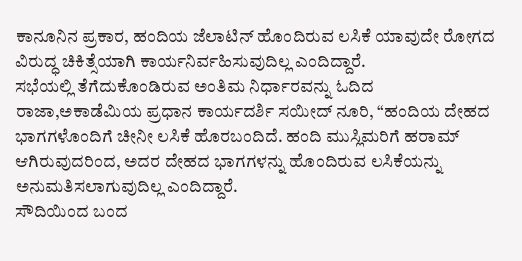ಕಾನೂನಿನ ಪ್ರಕಾರ, ಹಂದಿಯ ಜೆಲಾಟಿನ್ ಹೊಂದಿರುವ ಲಸಿಕೆ ಯಾವುದೇ ರೋಗದ ವಿರುದ್ಧ ಚಿಕಿತ್ಸೆಯಾಗಿ ಕಾರ್ಯನಿರ್ವಹಿಸುವುದಿಲ್ಲ ಎಂದಿದ್ದಾರೆ.
ಸಭೆಯಲ್ಲಿ ತೆಗೆದುಕೊಂಡಿರುವ ಅಂತಿಮ ನಿರ್ಧಾರವನ್ನು ಓದಿದ ರಾಜಾ,ಅಕಾಡೆಮಿಯ ಪ್ರಧಾನ ಕಾರ್ಯದರ್ಶಿ ಸಯೀದ್ ನೂರಿ, “ಹಂದಿಯ ದೇಹದ ಭಾಗಗಳೊಂದಿಗೆ ಚೀನೀ ಲಸಿಕೆ ಹೊರಬಂದಿದೆ. ಹಂದಿ ಮುಸ್ಲಿಮರಿಗೆ ಹರಾಮ್ ಆಗಿರುವುದರಿಂದ, ಅದರ ದೇಹದ ಭಾಗಗಳನ್ನು ಹೊಂದಿರುವ ಲಸಿಕೆಯನ್ನು ಅನುಮತಿಸಲಾಗುವುದಿಲ್ಲ ಎಂದಿದ್ದಾರೆ.
ಸೌದಿಯಿಂದ ಬಂದ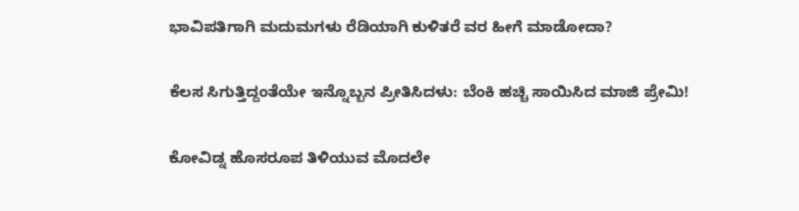ಭಾವಿಪತಿಗಾಗಿ ಮದುಮಗಳು ರೆಡಿಯಾಗಿ ಕುಳಿತರೆ ವರ ಹೀಗೆ ಮಾಡೋದಾ?

ಕೆಲಸ ಸಿಗುತ್ತಿದ್ದಂತೆಯೇ ಇನ್ನೊಬ್ಬನ ಪ್ರೀತಿಸಿದಳು: ಬೆಂಕಿ ಹಚ್ಚಿ ಸಾಯಿಸಿದ ಮಾಜಿ ಪ್ರೇಮಿ!

ಕೋವಿಡ್ನ ಹೊಸರೂಪ ತಿಳಿಯುವ ಮೊದಲೇ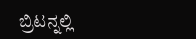ಬ್ರಿಟನ್ನಲ್ಲಿ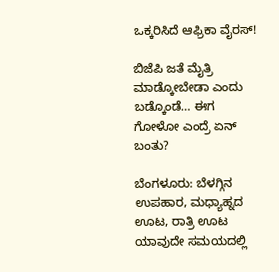ಒಕ್ಕರಿಸಿದೆ ಆಫ್ರಿಕಾ ವೈರಸ್!

ಬಿಜೆಪಿ ಜತೆ ಮೈತ್ರಿ ಮಾಡ್ಕೋಬೇಡಾ ಎಂದು ಬಡ್ಕೊಂಡೆ… ಈಗ ಗೋಳೋ ಎಂದ್ರೆ ಏನ್ ಬಂತು?

ಬೆಂಗಳೂರು: ಬೆಳಗ್ಗಿನ ಉಪಹಾರ, ಮಧ್ಯಾಹ್ನದ ಊಟ, ರಾತ್ರಿ ಊಟ ಯಾವುದೇ ಸಮಯದಲ್ಲಿ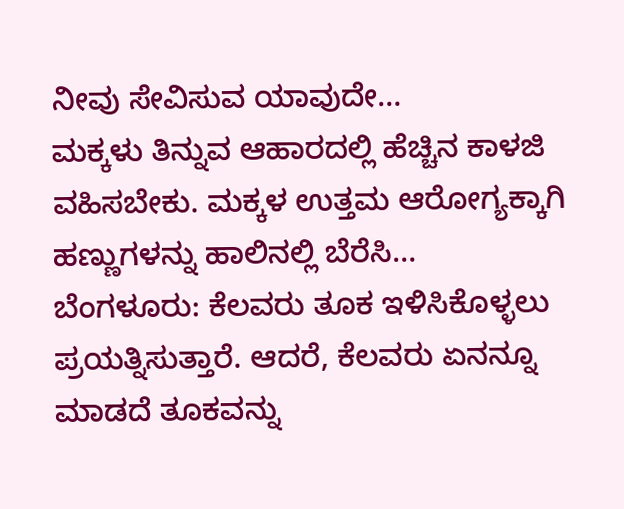ನೀವು ಸೇವಿಸುವ ಯಾವುದೇ…
ಮಕ್ಕಳು ತಿನ್ನುವ ಆಹಾರದಲ್ಲಿ ಹೆಚ್ಚಿನ ಕಾಳಜಿ ವಹಿಸಬೇಕು. ಮಕ್ಕಳ ಉತ್ತಮ ಆರೋಗ್ಯಕ್ಕಾಗಿ ಹಣ್ಣುಗಳನ್ನು ಹಾಲಿನಲ್ಲಿ ಬೆರೆಸಿ…
ಬೆಂಗಳೂರು: ಕೆಲವರು ತೂಕ ಇಳಿಸಿಕೊಳ್ಳಲು ಪ್ರಯತ್ನಿಸುತ್ತಾರೆ. ಆದರೆ, ಕೆಲವರು ಏನನ್ನೂ ಮಾಡದೆ ತೂಕವನ್ನು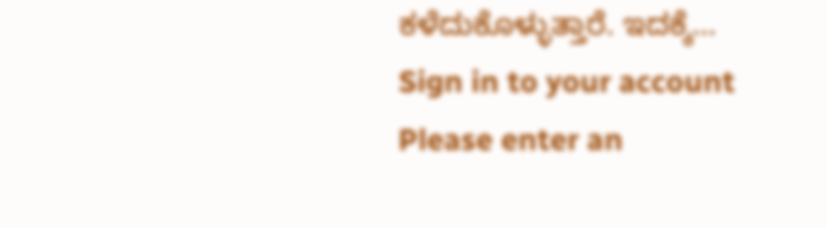ಕಳೆದುಕೊಳ್ಳುತ್ತಾರೆ. ಇದಕ್ಕೆ…
Sign in to your account
Please enter an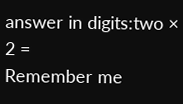answer in digits:two × 2 =
Remember me